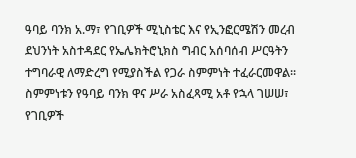ዓባይ ባንክ አ.ማ፣ የገቢዎች ሚኒስቴር እና የኢንፎርሜሽን መረብ ደህንነት አስተዳደር የኤሌክትሮኒክስ ግብር አሰባሰብ ሥርዓትን ተግባራዊ ለማድረግ የሚያስችል የጋራ ስምምነት ተፈራርመዋል፡፡ ስምምነቱን የዓባይ ባንክ ዋና ሥራ አስፈጻሚ አቶ የኋላ ገሠሠ፣ የገቢዎች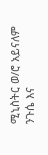ሚኒስትር ወ/ሮ አይናለም ንጉሴ እና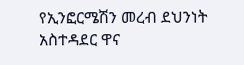የኢንፎርሜሽን መረብ ደህንነት አስተዳደር ዋና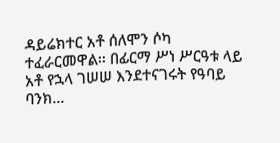ዳይሬክተር አቶ ሰለሞን ሶካ ተፈራርመዋል፡፡ በፊርማ ሥነ ሥርዓቱ ላይ አቶ የኋላ ገሠሠ እንደተናገሩት የዓባይ ባንክ...